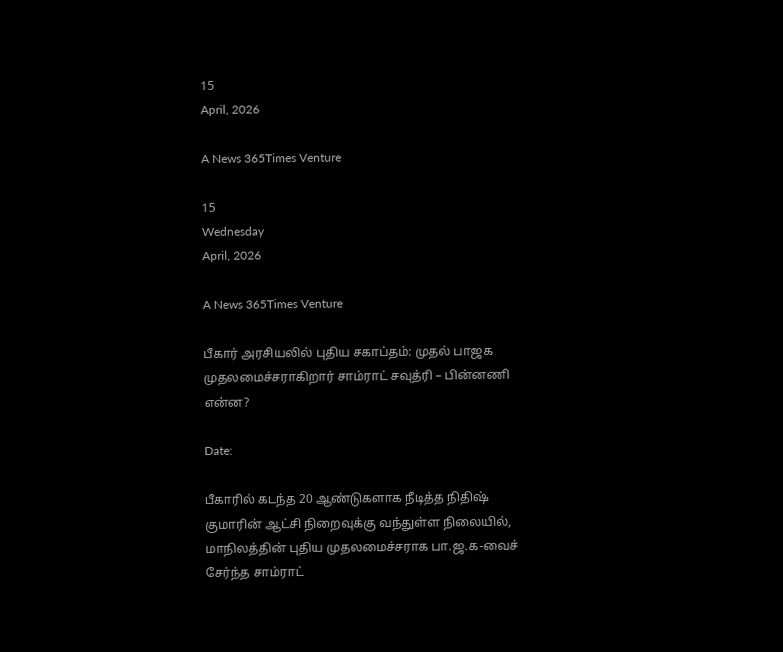15
April, 2026

A News 365Times Venture

15
Wednesday
April, 2026

A News 365Times Venture

பீகார் அரசியலில் புதிய சகாப்தம்: முதல் பாஜக முதலமைச்சராகிறார் சாம்ராட் சவுத்ரி – பின்னணி என்ன?

Date:

பீகாரில் கடந்த 20 ஆண்டுகளாக நீடித்த நிதிஷ் குமாரின் ஆட்சி நிறைவுக்கு வந்துள்ள நிலையில், மாநிலத்தின் புதிய முதலமைச்சராக பா.ஜ.க-வைச் சேர்ந்த சாம்ராட்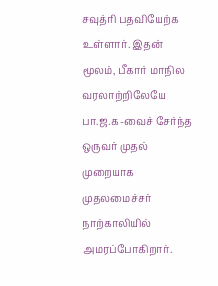சவுத்ரி பதவியேற்க உள்ளார். இதன் மூலம், பீகார் மாநில வரலாற்றிலேயே பா.ஜ.க-வைச் சேர்ந்த ஒருவர் முதல் முறையாக முதலமைச்சர் நாற்காலியில் அமரப்போகிறார்.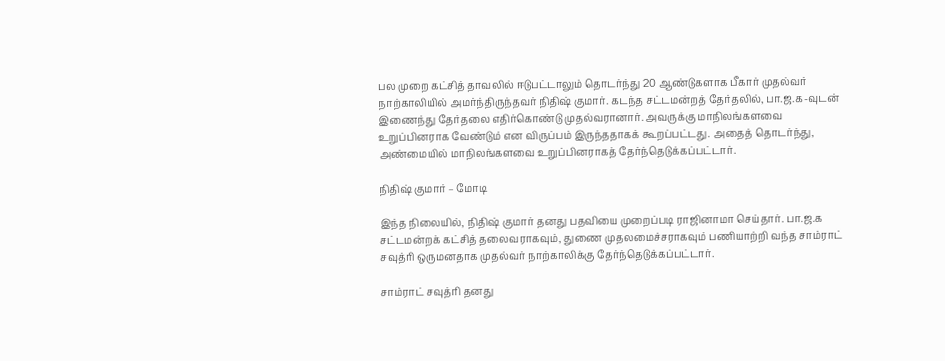பல முறை கட்சித் தாவலில் ஈடுபட்டாலும் தொடர்ந்து 20 ஆண்டுகளாக பீகார் முதல்வர் நாற்காலியில் அமர்ந்திருந்தவர் நிதிஷ் குமார். கடந்த சட்டமன்றத் தேர்தலில், பா.ஜ.க-வுடன் இணைந்து தேர்தலை எதிர்கொண்டு முதல்வரானார். அவருக்கு மாநிலங்களவை உறுப்பினராக வேண்டும் என விருப்பம் இருந்ததாகக் கூறப்பட்டது. அதைத் தொடர்ந்து, அண்மையில் மாநிலங்களவை உறுப்பினராகத் தேர்ந்தெடுக்கப்பட்டார்.

நிதிஷ் குமார் – மோடி

இந்த நிலையில், நிதிஷ் குமார் தனது பதவியை முறைப்படி ராஜினாமா செய்தார். பா.ஜ.க சட்டமன்றக் கட்சித் தலைவராகவும், துணை முதலமைச்சராகவும் பணியாற்றி வந்த சாம்ராட் சவுத்ரி ஒருமனதாக முதல்வர் நாற்காலிக்கு தேர்ந்தெடுக்கப்பட்டார்.

சாம்ராட் சவுத்ரி தனது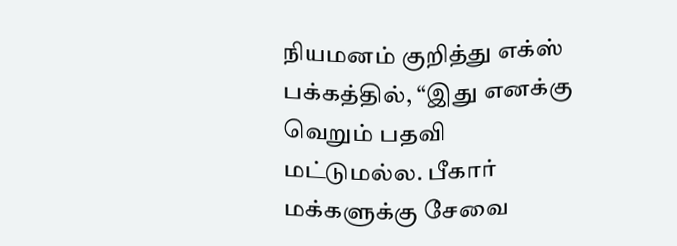நியமனம் குறித்து எக்ஸ் பக்கத்தில், “இது எனக்கு வெறும் பதவி மட்டுமல்ல. பீகார் மக்களுக்கு சேவை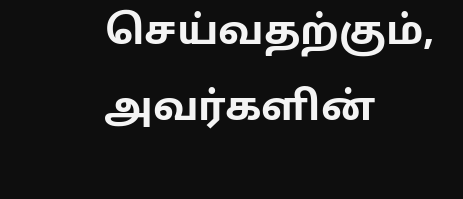செய்வதற்கும், அவர்களின்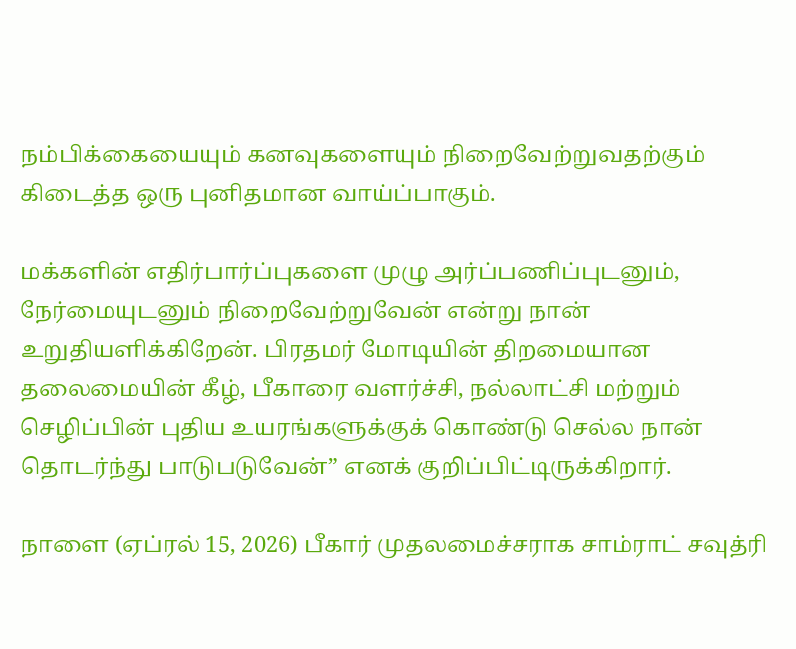நம்பிக்கையையும் கனவுகளையும் நிறைவேற்றுவதற்கும் கிடைத்த ஒரு புனிதமான வாய்ப்பாகும்.

மக்களின் எதிர்பார்ப்புகளை முழு அர்ப்பணிப்புடனும், நேர்மையுடனும் நிறைவேற்றுவேன் என்று நான் உறுதியளிக்கிறேன். பிரதமர் மோடியின் திறமையான தலைமையின் கீழ், பீகாரை வளர்ச்சி, நல்லாட்சி மற்றும் செழிப்பின் புதிய உயரங்களுக்குக் கொண்டு செல்ல நான் தொடர்ந்து பாடுபடுவேன்” எனக் குறிப்பிட்டிருக்கிறார்.

நாளை (ஏப்ரல் 15, 2026) பீகார் முதலமைச்சராக சாம்ராட் சவுத்ரி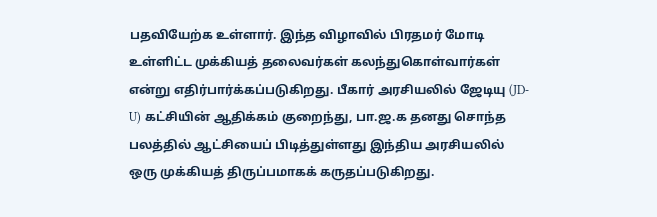பதவியேற்க உள்ளார். இந்த விழாவில் பிரதமர் மோடி உள்ளிட்ட முக்கியத் தலைவர்கள் கலந்துகொள்வார்கள் என்று எதிர்பார்க்கப்படுகிறது. பீகார் அரசியலில் ஜேடியு (JD-U) கட்சியின் ஆதிக்கம் குறைந்து, பா.ஜ.க தனது சொந்த பலத்தில் ஆட்சியைப் பிடித்துள்ளது இந்திய அரசியலில் ஒரு முக்கியத் திருப்பமாகக் கருதப்படுகிறது.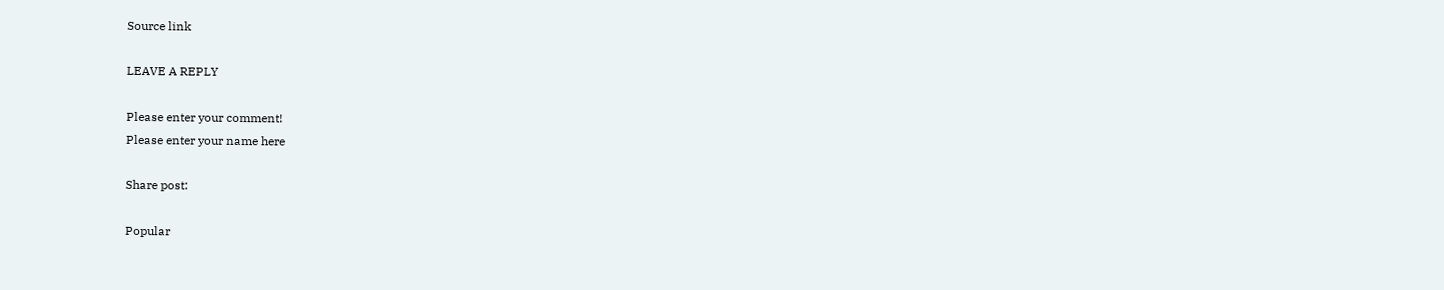Source link

LEAVE A REPLY

Please enter your comment!
Please enter your name here

Share post:

Popular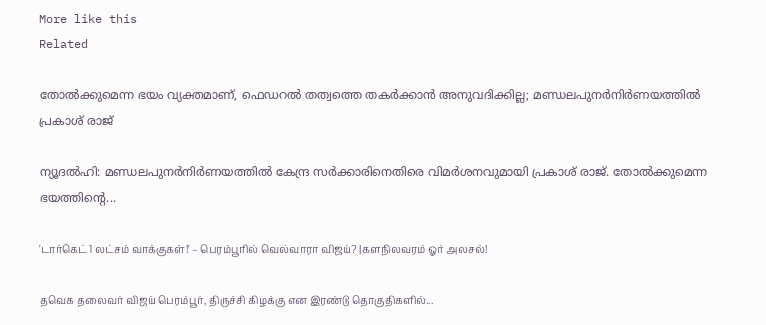More like this
Related

തോല്‍ക്കുമെന്ന ഭയം വ്യക്തമാണ്, ഫെഡറല്‍ തത്വത്തെ തകര്‍ക്കാന്‍ അനുവദിക്കില്ല; മണ്ഡലപുനര്‍നിര്‍ണയത്തില്‍ പ്രകാശ് രാജ്

ന്യൂദല്‍ഹി: മണ്ഡലപുനര്‍നിര്‍ണയത്തില്‍ കേന്ദ്ര സര്‍ക്കാരിനെതിരെ വിമര്‍ശനവുമായി പ്രകാശ് രാജ്. തോല്‍ക്കുമെന്ന ഭയത്തിന്റെ...

'டார்கெட் 1 லட்சம் வாக்குகள்!' – பெரம்பூரில் வெல்வாரா விஜய்? |களநிலவரம் ஓர் அலசல்!

தவெக தலைவர் விஜய் பெரம்பூர், திருச்சி கிழக்கு என இரண்டு தொகுதிகளில்...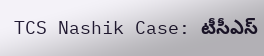TCS Nashik Case: టీసీఎస్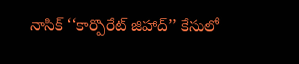నాసిక్ ‘‘కార్పొరేట్ జిహాద్’’ కేసులో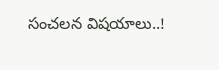సంచలన విషయాలు..!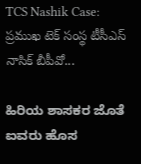TCS Nashik Case: ప్రముఖ టెక్ సంస్థ టీసీఎస్ నాసిక్ బీపీవో...

ಹಿರಿಯ ಶಾಸಕರ ಜೊತೆ ಐವರು ಹೊಸ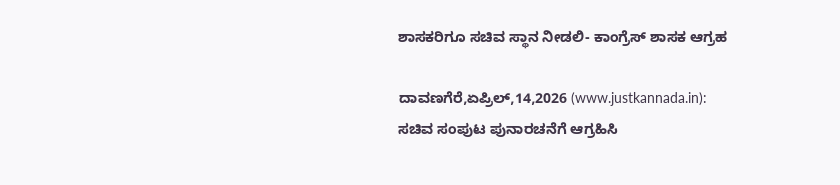ಶಾಸಕರಿಗೂ ಸಚಿವ ಸ್ಥಾನ ನೀಡಲಿ- ಕಾಂಗ್ರೆಸ್ ಶಾಸಕ ಆಗ್ರಹ

ದಾವಣಗೆರೆ,ಏಪ್ರಿಲ್,14,2026 (www.justkannada.in): ಸಚಿವ ಸಂಪುಟ ಪುನಾರಚನೆಗೆ ಆಗ್ರಹಿಸಿ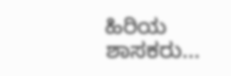ಹಿರಿಯ ಶಾಸಕರು...